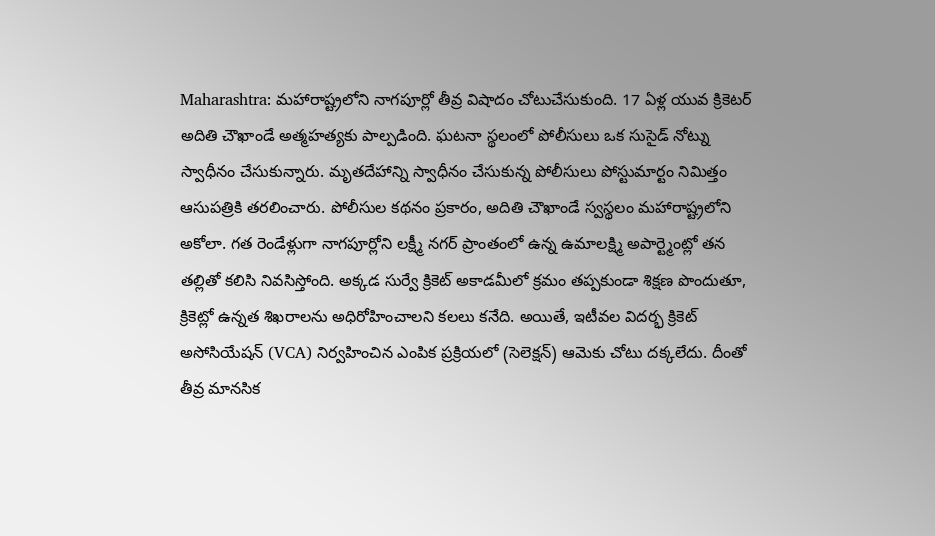Maharashtra: మహారాష్ట్రలోని నాగపూర్లో తీవ్ర విషాదం చోటుచేసుకుంది. 17 ఏళ్ల యువ క్రికెటర్ అదితి చౌఖాండే అత్మహత్యకు పాల్పడింది. ఘటనా స్థలంలో పోలీసులు ఒక సుసైడ్ నోట్ను స్వాధీనం చేసుకున్నారు. మృతదేహాన్ని స్వాధీనం చేసుకున్న పోలీసులు పోస్టుమార్టం నిమిత్తం ఆసుపత్రికి తరలించారు. పోలీసుల కథనం ప్రకారం, అదితి చౌఖాండే స్వస్థలం మహారాష్ట్రలోని అకోలా. గత రెండేళ్లుగా నాగపూర్లోని లక్ష్మీ నగర్ ప్రాంతంలో ఉన్న ఉమాలక్ష్మి అపార్ట్మెంట్లో తన తల్లితో కలిసి నివసిస్తోంది. అక్కడ సుర్వే క్రికెట్ అకాడమీలో క్రమం తప్పకుండా శిక్షణ పొందుతూ, క్రికెట్లో ఉన్నత శిఖరాలను అధిరోహించాలని కలలు కనేది. అయితే, ఇటీవల విదర్భ క్రికెట్ అసోసియేషన్ (VCA) నిర్వహించిన ఎంపిక ప్రక్రియలో (సెలెక్షన్) ఆమెకు చోటు దక్కలేదు. దీంతో తీవ్ర మానసిక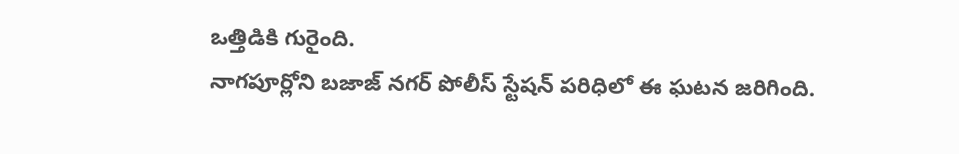ఒత్తిడికి గురైంది.
నాగపూర్లోని బజాజ్ నగర్ పోలీస్ స్టేషన్ పరిధిలో ఈ ఘటన జరిగింది.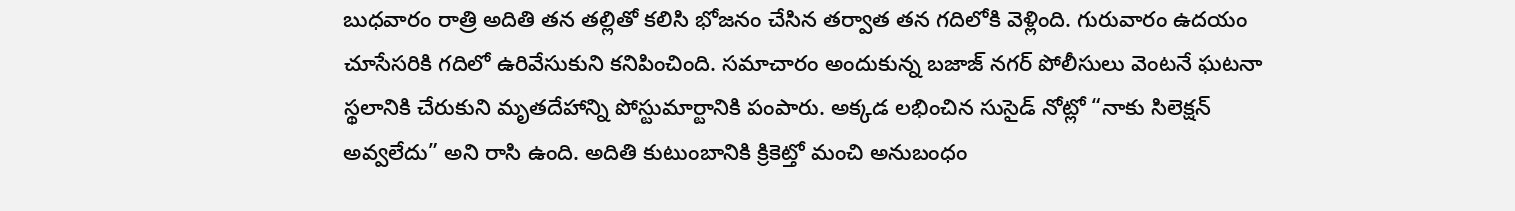బుధవారం రాత్రి అదితి తన తల్లితో కలిసి భోజనం చేసిన తర్వాత తన గదిలోకి వెళ్లింది. గురువారం ఉదయం చూసేసరికి గదిలో ఉరివేసుకుని కనిపించింది. సమాచారం అందుకున్న బజాజ్ నగర్ పోలీసులు వెంటనే ఘటనా స్థలానికి చేరుకుని మృతదేహాన్ని పోస్టుమార్టానికి పంపారు. అక్కడ లభించిన సుసైడ్ నోట్లో “నాకు సిలెక్షన్ అవ్వలేదు” అని రాసి ఉంది. అదితి కుటుంబానికి క్రికెట్తో మంచి అనుబంధం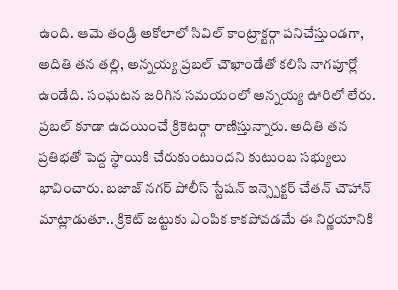ఉంది. ఆమె తండ్రి అకోలాలో సివిల్ కాంట్రాక్టర్గా పనిచేస్తుండగా, అదితి తన తల్లి, అన్నయ్య ప్రబల్ చౌఖాండేతో కలిసి నాగపూర్లో ఉండేది. సంఘటన జరిగిన సమయంలో అన్నయ్య ఊరిలో లేరు. ప్రబల్ కూడా ఉదయించే క్రికెటర్గా రాణిస్తున్నారు. అదితి తన ప్రతిభతో పెద్ద స్థాయికి చేరుకుంటుందని కుటుంబ సభ్యులు భావించారు. బజాజ్ నగర్ పోలీస్ స్టేషన్ ఇన్స్పెక్టర్ చేతన్ చౌహాన్ మాట్లాడుతూ.. క్రికెట్ జట్టుకు ఎంపిక కాకపోవడమే ఈ నిర్ణయానికి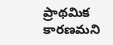ప్రాథమిక కారణమని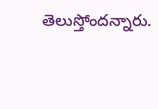తెలుస్తోందన్నారు.